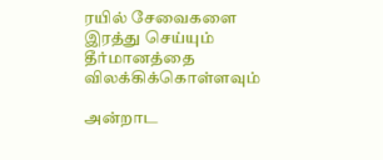ரயில் சேவைகளை இரத்து செய்யும் தீர்மானத்தை விலக்கிக்கொள்ளவும்

அன்றாட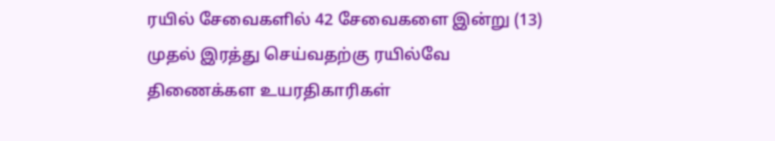ரயில் சேவைகளில் 42 சேவைகளை இன்று (13) முதல் இரத்து செய்வதற்கு ரயில்வே திணைக்கள உயரதிகாரிகள்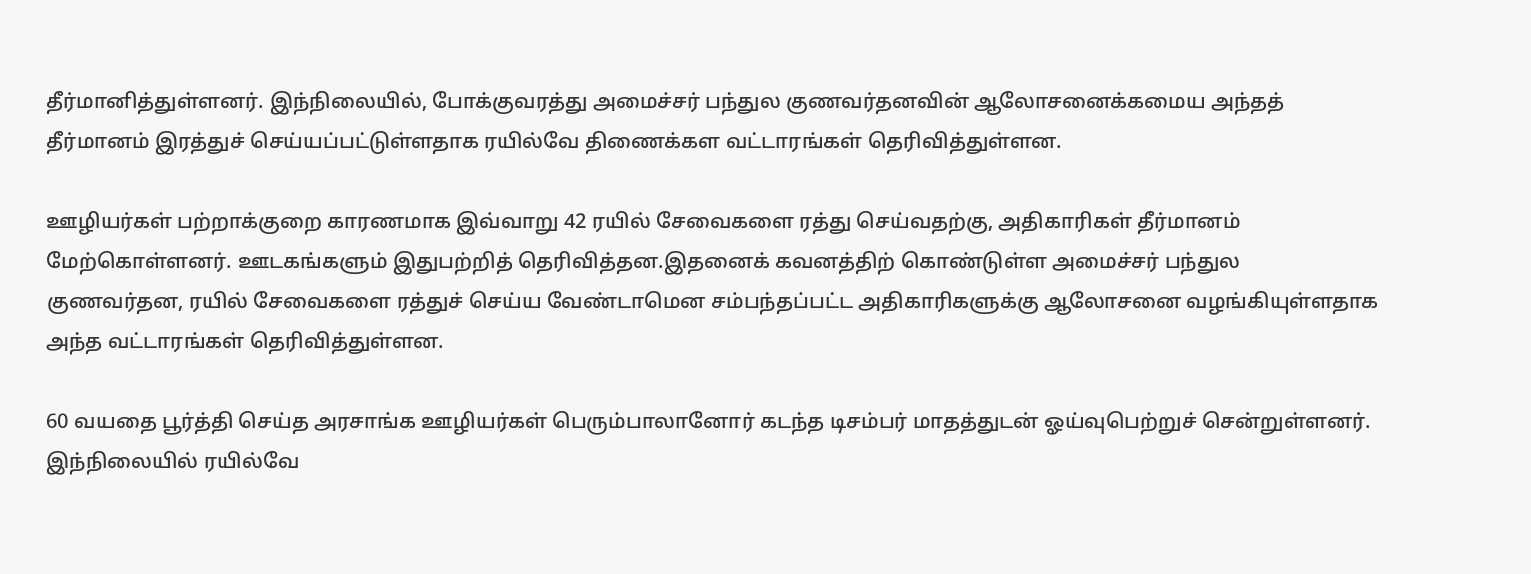தீர்மானித்துள்ளனர். இந்நிலையில், போக்குவரத்து அமைச்சர் பந்துல குணவர்தனவின் ஆலோசனைக்கமைய அந்தத் தீர்மானம் இரத்துச் செய்யப்பட்டுள்ளதாக ரயில்வே திணைக்கள வட்டாரங்கள் தெரிவித்துள்ளன.

ஊழியர்கள் பற்றாக்குறை காரணமாக இவ்வாறு 42 ரயில் சேவைகளை ரத்து செய்வதற்கு, அதிகாரிகள் தீர்மானம் மேற்கொள்ளனர். ஊடகங்களும் இதுபற்றித் தெரிவித்தன.இதனைக் கவனத்திற் கொண்டுள்ள அமைச்சர் பந்துல குணவர்தன, ரயில் சேவைகளை ரத்துச் செய்ய வேண்டாமென சம்பந்தப்பட்ட அதிகாரிகளுக்கு ஆலோசனை வழங்கியுள்ளதாக அந்த வட்டாரங்கள் தெரிவித்துள்ளன.

60 வயதை பூர்த்தி செய்த அரசாங்க ஊழியர்கள் பெரும்பாலானோர் கடந்த டிசம்பர் மாதத்துடன் ஓய்வுபெற்றுச் சென்றுள்ளனர். இந்நிலையில் ரயில்வே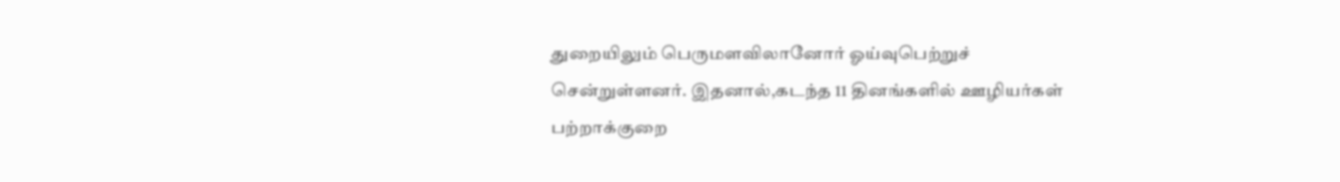துறையிலும் பெருமளவிலானோர் ஓய்வுபெற்றுச் சென்றுள்ளனர். இதனால்,கடந்த 11 தினங்களில் ஊழியர்கள் பற்றாக்குறை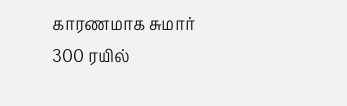காரணமாக சுமார் 300 ரயில்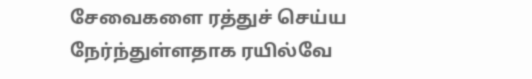சேவைகளை ரத்துச் செய்ய நேர்ந்துள்ளதாக ரயில்வே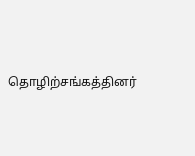தொழிற்சங்கத்தினர்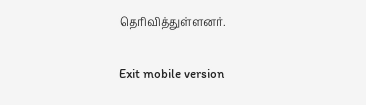தெரிவித்துள்ளனர்.

Exit mobile version